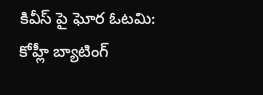కివీస్ పై ఘోర ఓటమి: కోహ్లీ బ్యాటింగ్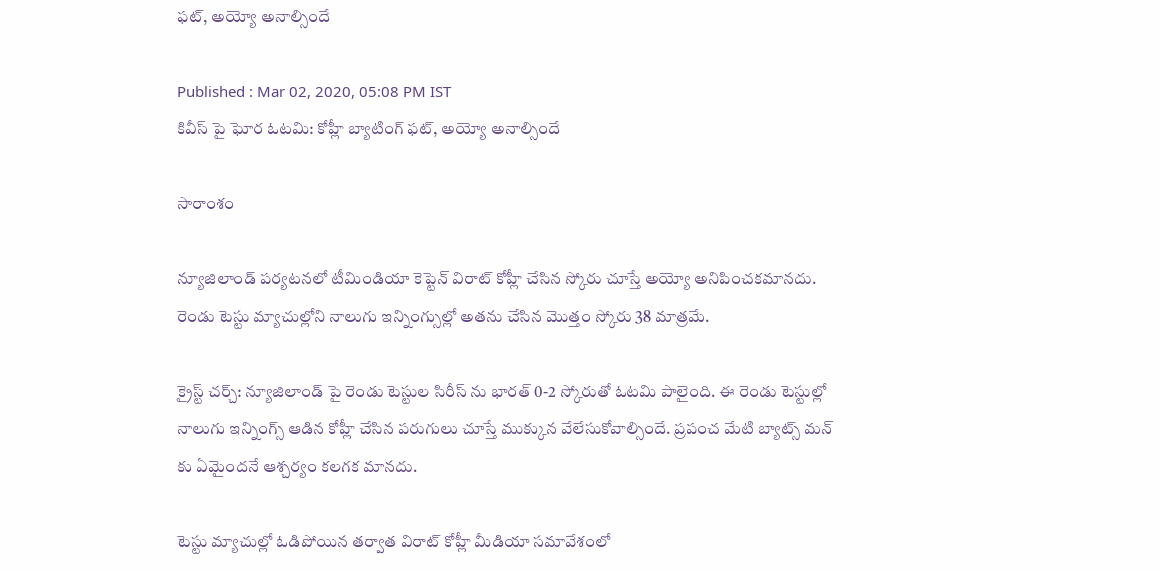ఫట్, అయ్యో అనాల్సిందే

Published : Mar 02, 2020, 05:08 PM IST
కివీస్ పై ఘోర ఓటమి: కోహ్లీ బ్యాటింగ్ ఫట్, అయ్యో అనాల్సిందే

సారాంశం

న్యూజిలాండ్ పర్యటనలో టీమిండియా కెప్టెన్ విరాట్ కోహ్లీ చేసిన స్కోరు చూస్తే అయ్యో అనిపించకమానదు. రెండు టెస్టు మ్యాచుల్లోని నాలుగు ఇన్నింగ్సుల్లో అతను చేసిన మొత్తం స్కోరు 38 మాత్రమే.

క్రైస్ట్ చర్చ్: న్యూజిలాండ్ పై రెండు టెస్టుల సిరీస్ ను భారత్ 0-2 స్కోరుతో ఓటమి పాలైంది. ఈ రెండు టెస్టుల్లో నాలుగు ఇన్నింగ్స్ ఆడిన కోహ్లీ చేసిన పరుగులు చూస్తే ముక్కున వేలేసుకోవాల్సిందే. ప్రపంచ మేటి బ్యాట్స్ మన్ కు ఏమైందనే ఆశ్చర్యం కలగక మానదు.

టెస్టు మ్యాచుల్లో ఓడిపోయిన తర్వాత విరాట్ కోహ్లీ మీడియా సమావేశంలో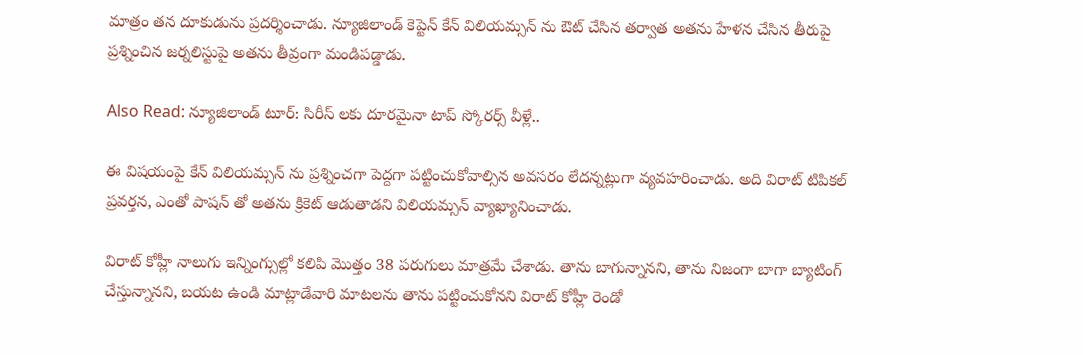మాత్రం తన దూకుడును ప్రదర్శించాడు. న్యూజిలాండ్ కెప్టెన్ కేన్ విలియమ్సన్ ను ఔట్ చేసిన తర్వాత అతను హేళన చేసిన తీరుపై ప్రశ్నించిన జర్నలిస్టుపై అతను తీవ్రంగా మండిపడ్డాడు.

Also Read: న్యూజిలాండ్ టూర్: సిరీస్ లకు దూరమైనా టాప్ స్కోరర్స్ వీళ్లే..

ఈ విషయంపై కేన్ విలియమ్సన్ ను ప్రశ్నించగా పెద్దగా పట్టించుకోవాల్సిన అవసరం లేదన్నట్లుగా వ్యవహరించాడు. అది విరాట్ టిపికల్ ప్రవర్తన, ఎంతో పాషన్ తో అతను క్రికెట్ ఆడుతాడని విలియమ్సన్ వ్యాఖ్యానించాడు.

విరాట్ కోహ్లీ నాలుగు ఇన్నింగ్సుల్లో కలిపి మొత్తం 38 పరుగులు మాత్రమే చేశాడు. తాను బాగున్నానని, తాను నిజంగా బాగా బ్యాటింగ్ చేస్తున్నానని, బయట ఉండి మాట్లాడేవారి మాటలను తాను పట్టించుకోనని విరాట్ కోహ్లీ రెండో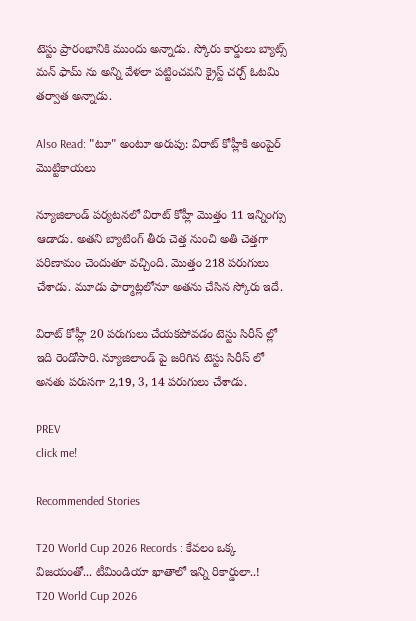టెస్టు ప్రారంభానికి ముందు అన్నాడు. స్కోరు కార్డులు బ్యాట్స్ మన్ ఫామ్ ను అన్ని వేళలా పట్టించవని క్రైస్ట్ చర్చ్ ఓటమి తర్వాత అన్నాడు.

Also Read: "టూ" అంటూ అరుపు: విరాట్ కోహ్లీకి అంపైర్ మొట్టికాయలు

న్యూజిలాండ్ పర్యటనలో విరాట్ కోహ్లీ మొత్తం 11 ఇన్నింగ్సు ఆడాడు. అతని బ్యాటింగ్ తీరు చెత్త నుంచి అతి చెత్తగా పరిణామం చెందుతూ వచ్చింది. మొత్తం 218 పరుగులు చేశాడు. మూడు ఫార్మాట్లలోనూ అతను చేసిన స్కోరు ఇదే.

విరాట్ కోహ్లీ 20 పరుగులు చేయకపోవడం టెస్టు సిరీస్ ల్లో ఇది రెండోసారి. న్యూజిలాండ్ పై జరిగిన టెస్టు సిరీస్ లో అనతు పరుసగా 2,19, 3, 14 పరుగులు చేశాడు.

PREV
click me!

Recommended Stories

T20 World Cup 2026 Records : కేవలం ఒక్క విజయంతో... టీమిండియా ఖాతాలో ఇన్ని రికార్డులా..!
T20 World Cup 2026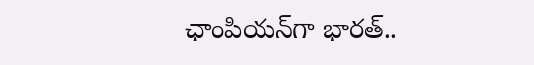ఛాంపియన్‌గా భారత్..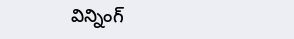విన్నింగ్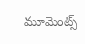మూమెంట్స్